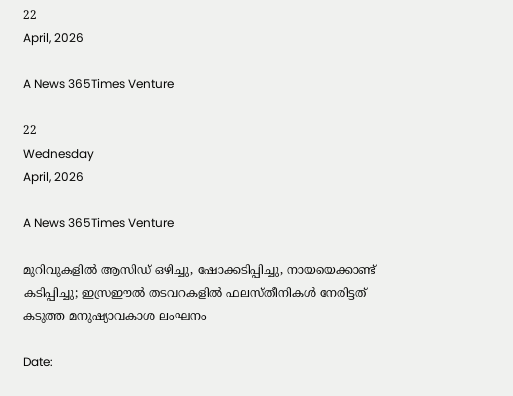22
April, 2026

A News 365Times Venture

22
Wednesday
April, 2026

A News 365Times Venture

മുറിവുകളില്‍ ആസിഡ് ഒഴിച്ചു, ഷോക്കടിപ്പിച്ചു, നായയെക്കാണ്ട് കടിപ്പിച്ചു; ഇസ്രഈല്‍ തടവറകളില്‍ ഫലസ്തീനികള്‍ നേരിട്ടത് കടുത്ത മനുഷ്യാവകാശ ലംഘനം

Date: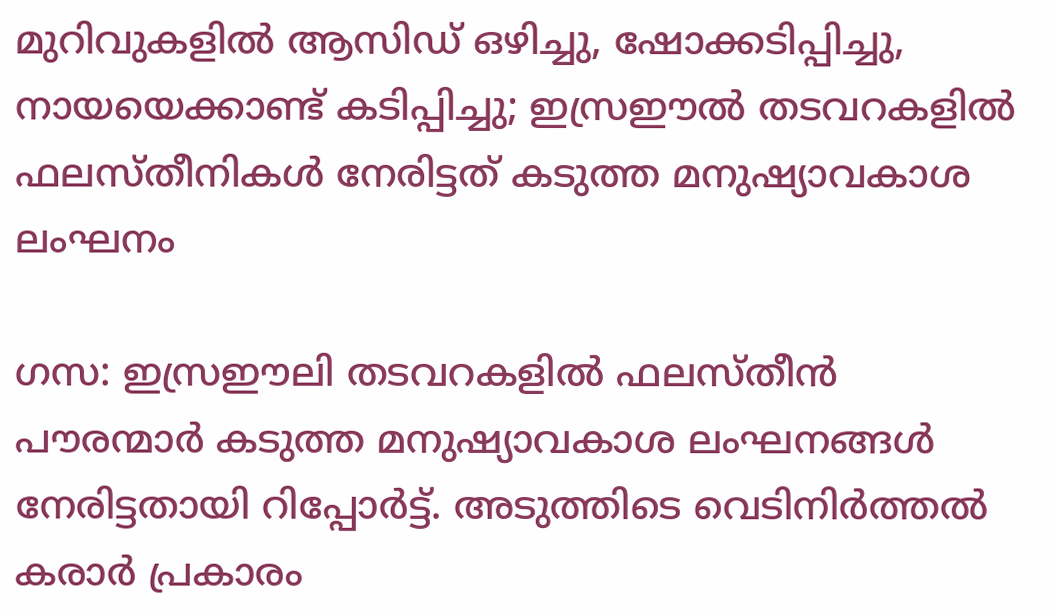മുറിവുകളില്‍ ആസിഡ് ഒഴിച്ചു, ഷോക്കടിപ്പിച്ചു, നായയെക്കാണ്ട് കടിപ്പിച്ചു; ഇസ്രഈല്‍ തടവറകളില്‍ ഫലസ്തീനികള്‍ നേരിട്ടത് കടുത്ത മനുഷ്യാവകാശ ലംഘനം

ഗസ: ഇസ്രഈലി തടവറകളില്‍ ഫലസ്തീന്‍ പൗരന്മാര്‍ കടുത്ത മനുഷ്യാവകാശ ലംഘനങ്ങള്‍ നേരിട്ടതായി റിപ്പോര്‍ട്ട്. അടുത്തിടെ വെടിനിര്‍ത്തല്‍ കരാര്‍ പ്രകാരം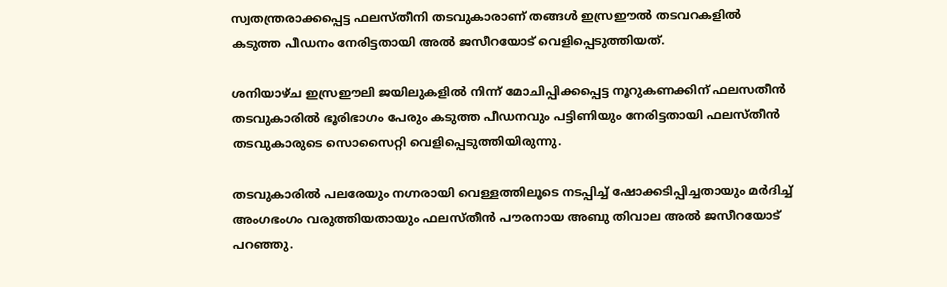സ്വതന്ത്രരാക്കപ്പെട്ട ഫലസ്തീനി തടവുകാരാണ് തങ്ങള്‍ ഇസ്രഈല്‍ തടവറകളില്‍ കടുത്ത പീഡനം നേരിട്ടതായി അല്‍ ജസീറയോട് വെളിപ്പെടുത്തിയത്.

ശനിയാഴ്ച ഇസ്രഈലി ജയിലുകളില്‍ നിന്ന് മോചിപ്പിക്കപ്പെട്ട നൂറുകണക്കിന് ഫലസതീന്‍ തടവുകാരില്‍ ഭൂരിഭാഗം പേരും കടുത്ത പീഡനവും പട്ടിണിയും നേരിട്ടതായി ഫലസ്തീന്‍ തടവുകാരുടെ സൊസൈറ്റി വെളിപ്പെടുത്തിയിരുന്നു.

തടവുകാരില്‍ പലരേയും നഗ്നരായി വെള്ളത്തിലൂടെ നടപ്പിച്ച് ഷോക്കടിപ്പിച്ചതായും മര്‍ദിച്ച് അംഗഭംഗം വരുത്തിയതായും ഫലസ്തീന്‍ പൗരനായ അബു തിവാല അല്‍ ജസീറയോട് പറഞ്ഞു.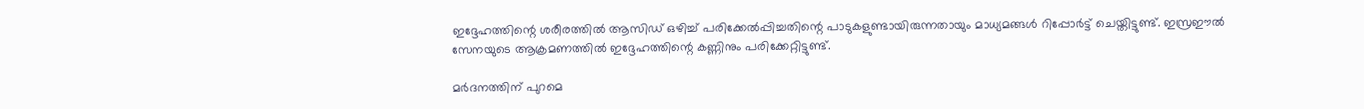ഇദ്ദേഹത്തിന്റെ ശരീരത്തില്‍ ആസിഡ് ഒഴിച്ച് പരിക്കേല്‍പ്പിച്ചതിന്റെ പാടുകളുണ്ടായിരുന്നതായും മാധ്യമങ്ങള്‍ റിപ്പോര്‍ട്ട് ചെയ്തിട്ടുണ്ട്. ഇസ്രഈല്‍ സേനയുടെ ആക്രമണത്തില്‍ ഇദ്ദേഹത്തിന്റെ കണ്ണിനും പരിക്കേറ്റിട്ടുണ്ട്.

മര്‍ദനത്തിന് പുറമെ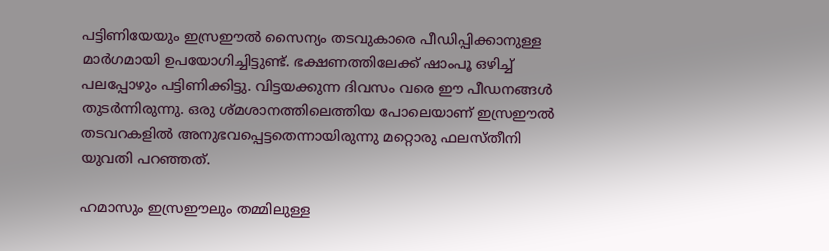പട്ടിണിയേയും ഇസ്രഈല്‍ സൈന്യം തടവുകാരെ പീഡിപ്പിക്കാനുള്ള മാര്‍ഗമായി ഉപയോഗിച്ചിട്ടുണ്ട്. ഭക്ഷണത്തിലേക്ക് ഷാംപൂ ഒഴിച്ച് പലപ്പോഴും പട്ടിണിക്കിട്ടു. വിട്ടയക്കുന്ന ദിവസം വരെ ഈ പീഡനങ്ങള്‍ തുടര്‍ന്നിരുന്നു. ഒരു ശ്മശാനത്തിലെത്തിയ പോലെയാണ് ഇസ്രഈല്‍ തടവറകളില്‍ അനുഭവപ്പെട്ടതെന്നായിരുന്നു മറ്റൊരു ഫലസ്തീനി യുവതി പറഞ്ഞത്.

ഹമാസും ഇസ്രഈലും തമ്മിലുള്ള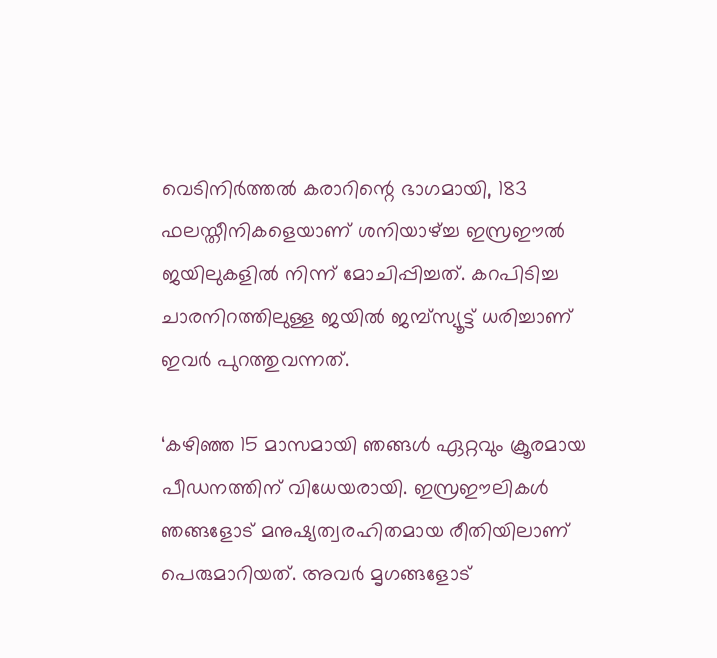വെടിനിര്‍ത്തല്‍ കരാറിന്റെ ഭാഗമായി, 183 ഫലസ്തീനികളെയാണ് ശനിയാഴ്ച്ച ഇസ്രഈല്‍ ജയിലുകളില്‍ നിന്ന് മോചിപ്പിച്ചത്. കറപിടിച്ച ചാരനിറത്തിലുള്ള ജയില്‍ ജമ്പ്സ്യൂട്ട് ധരിച്ചാണ് ഇവര്‍ പുറത്തുവന്നത്.

‘കഴിഞ്ഞ 15 മാസമായി ഞങ്ങള്‍ ഏറ്റവും ക്രൂരമായ പീഡനത്തിന് വിധേയരായി. ഇസ്രഈലികള്‍ ഞങ്ങളോട് മനുഷ്യത്വരഹിതമായ രീതിയിലാണ് പെരുമാറിയത്. അവര്‍ മൃഗങ്ങളോട്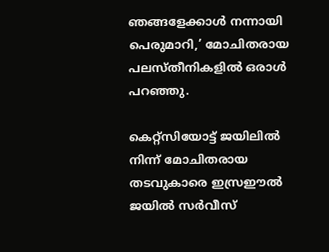ഞങ്ങളേക്കാള്‍ നന്നായി പെരുമാറി,’ മോചിതരായ പലസ്തീനികളില്‍ ഒരാള്‍ പറഞ്ഞു.

കെറ്റ്‌സിയോട്ട് ജയിലില്‍ നിന്ന് മോചിതരായ തടവുകാരെ ഇസ്രഈല്‍ ജയില്‍ സര്‍വീസ്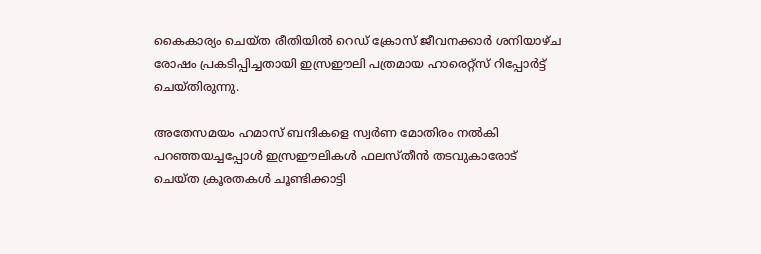കൈകാര്യം ചെയ്ത രീതിയില്‍ റെഡ് ക്രോസ് ജീവനക്കാര്‍ ശനിയാഴ്ച രോഷം പ്രകടിപ്പിച്ചതായി ഇസ്രഈലി പത്രമായ ഹാരെറ്റ്‌സ് റിപ്പോര്‍ട്ട് ചെയ്തിരുന്നു.

അതേസമയം ഹമാസ് ബന്ദികളെ സ്വര്‍ണ മോതിരം നല്‍കി പറഞ്ഞയച്ചപ്പോള്‍ ഇസ്രഈലികള്‍ ഫലസ്തീന്‍ തടവുകാരോട് ചെയ്ത ക്രൂരതകള്‍ ചൂണ്ടിക്കാട്ടി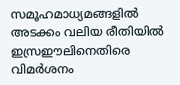സമൂഹമാധ്യമങ്ങളില്‍ അടക്കം വലിയ രീതിയില്‍ ഇസ്രഈലിനെതിരെ വിമര്‍ശനം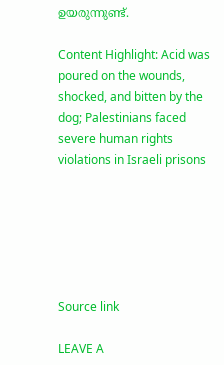ഉയരുന്നുണ്ട്.

Content Highlight: Acid was poured on the wounds, shocked, and bitten by the dog; Palestinians faced severe human rights violations in Israeli prisons






Source link

LEAVE A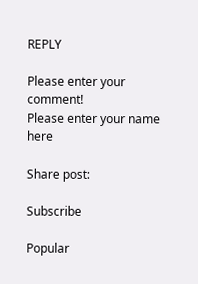REPLY

Please enter your comment!
Please enter your name here

Share post:

Subscribe

Popular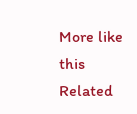More like this
Related